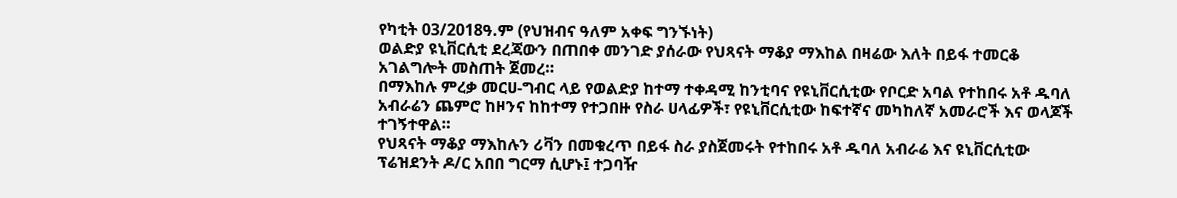የካቲት 03/2018ዓ.ም (የህዝብና ዓለም አቀፍ ግንኙነት)
ወልድያ ዩኒቨርሲቲ ደረጃውን በጠበቀ መንገድ ያሰራው የህጻናት ማቆያ ማእከል በዛሬው እለት በይፋ ተመርቆ አገልግሎት መስጠት ጀመረ።
በማእከሉ ምረቃ መርሀ-ግብር ላይ የወልድያ ከተማ ተቀዳሚ ከንቲባና የዩኒቨርሲቲው የቦርድ አባል የተከበሩ አቶ ዱባለ አብራሬን ጨምሮ ከዞንና ከከተማ የተጋበዙ የስራ ሀላፊዎች፣ የዩኒቨርሲቲው ከፍተኛና መካከለኛ አመራሮች እና ወላጆች ተገኝተዋል።
የህጻናት ማቆያ ማእከሉን ሪቫን በመቁረጥ በይፋ ስራ ያስጀመሩት የተከበሩ አቶ ዱባለ አብራሬ እና ዩኒቨርሲቲው ፕሬዝደንት ዶ/ር አበበ ግርማ ሲሆኑ፤ ተጋባዥ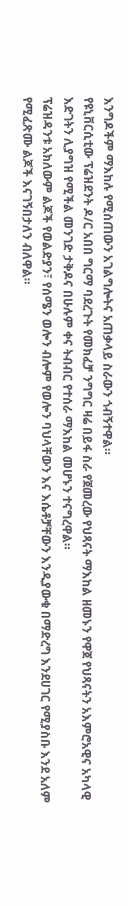እንግዶችም ማእከሉ የሚሰጠውን አገልግሎትና አጠቃላይ ስራውን ጎብኝተዋል።
የዩኒቨርሲቲው ፕሬዝደንት ዶ/ር አበበ ግርማ ባደረጉት የመክፈቻ ንግግር ዛሬ በይፋ ስራ የጀመረው የህጻናት ማእከል ዘመኑን የዋጀ የህጻናትን አእምሮአዊና አካላዊ እድገትን ሊያግዝ የሚችል መንገድ ታቅዶና በሁሉም ቀና ትብብር የተሰራ ማእከል መሆኑን ተናግረዋል።
ፕሬዝዳንቱ አክለውም ልጆች የወልድያን፣ የሰሜን ወሎን ብሎም የወሎን ባህላቸውን እና እሴቶቻቸውን እንዲያውቁ በማድረግ እንደሀገር የሚያስቡ እንደ አለም የሚፈጽሙ ልጆች እናገኝበታለን ብለዋል።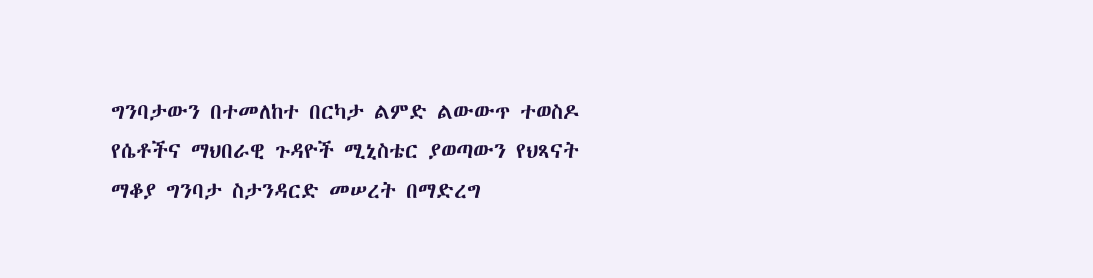ግንባታውን በተመለከተ በርካታ ልምድ ልውውጥ ተወስዶ የሴቶችና ማህበራዊ ጉዳዮች ሚኒስቴር ያወጣውን የህጻናት ማቆያ ግንባታ ስታንዳርድ መሠረት በማድረግ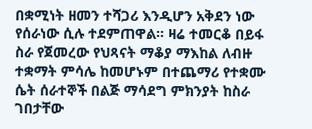በቋሚነት ዘመን ተሻጋሪ እንዲሆን አቅደን ነው የሰራነው ሲሉ ተደምጠዋል። ዛሬ ተመርቆ በይፋ ስራ የጀመረው የህጻናት ማቆያ ማእከል ለብዙ ተቋማት ምሳሌ ከመሆኑም በተጨማሪ የተቋሙ ሴት ሰራተኞች በልጅ ማሳደግ ምክንያት ከስራ ገበታቸው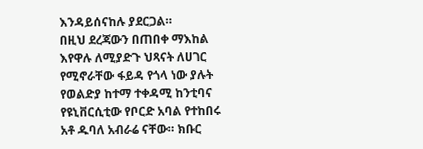እንዳይሰናከሉ ያደርጋል።
በዚህ ደረጃውን በጠበቀ ማእከል እየዋሉ ለሚያድጉ ህጻናት ለሀገር የሚኖራቸው ፋይዳ የጎላ ነው ያሉት የወልድያ ከተማ ተቀዳሚ ከንቲባና የዩኒቨርሲቲው የቦርድ አባል የተከበሩ አቶ ዱባለ አብራሬ ናቸው። ክቡር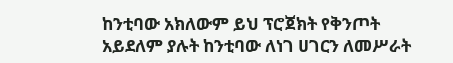ከንቲባው አክለውም ይህ ፕሮጀክት የቅንጦት አይደለም ያሉት ከንቲባው ለነገ ሀገርን ለመሥራት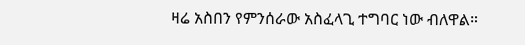ዛሬ አስበን የምንሰራው አስፈላጊ ተግባር ነው ብለዋል።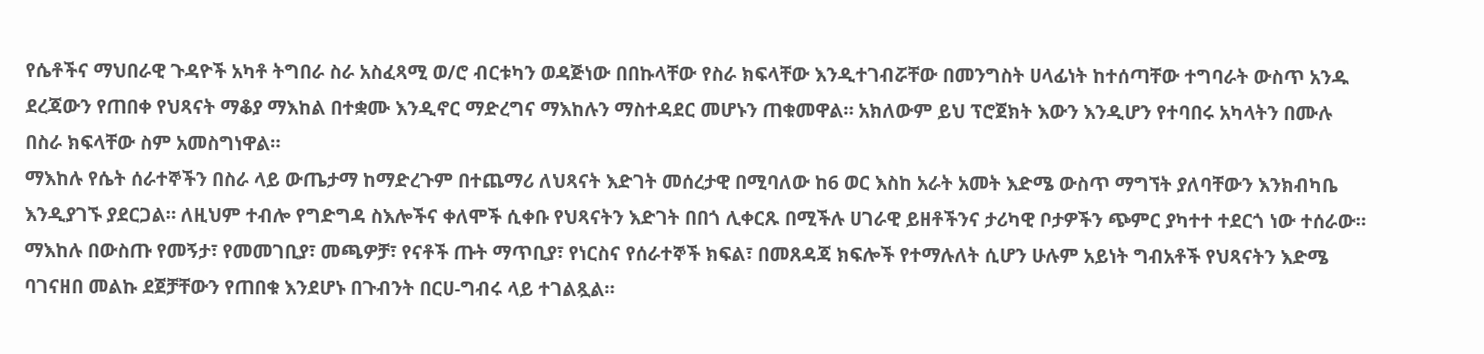የሴቶችና ማህበራዊ ጉዳዮች አካቶ ትግበራ ስራ አስፈጻሚ ወ/ሮ ብርቱካን ወዳጅነው በበኩላቸው የስራ ክፍላቸው እንዲተገብሯቸው በመንግስት ሀላፊነት ከተሰጣቸው ተግባራት ውስጥ አንዱ ደረጃውን የጠበቀ የህጻናት ማቆያ ማእከል በተቋሙ እንዲኖር ማድረግና ማእከሉን ማስተዳደር መሆኑን ጠቁመዋል። አክለውም ይህ ፕሮጀክት እውን እንዲሆን የተባበሩ አካላትን በሙሉ በስራ ክፍላቸው ስም አመስግነዋል።
ማእከሉ የሴት ሰራተኞችን በስራ ላይ ውጤታማ ከማድረጉም በተጨማሪ ለህጻናት እድገት መሰረታዊ በሚባለው ከ6 ወር እስከ አራት አመት እድሜ ውስጥ ማግኘት ያለባቸውን እንክብካቤ እንዲያገኙ ያደርጋል። ለዚህም ተብሎ የግድግዳ ስእሎችና ቀለሞች ሲቀቡ የህጻናትን እድገት በበጎ ሊቀርጹ በሚችሉ ሀገራዊ ይዘቶችንና ታሪካዊ ቦታዎችን ጭምር ያካተተ ተደርጎ ነው ተሰራው።
ማእከሉ በውስጡ የመኝታ፣ የመመገቢያ፣ መጫዎቻ፣ የናቶች ጡት ማጥቢያ፣ የነርስና የሰራተኞች ክፍል፣ በመጸዳጃ ክፍሎች የተማሉለት ሲሆን ሁሉም አይነት ግብአቶች የህጻናትን እድሜ ባገናዘበ መልኩ ደጀቻቸውን የጠበቁ እንደሆኑ በጉብንት በርሀ-ግብሩ ላይ ተገልጿል።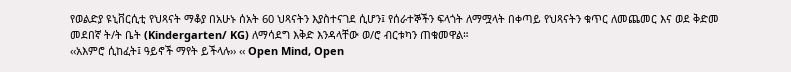የወልድያ ዩኒቨርሲቲ የህጻናት ማቆያ በአሁኑ ሰአት 60 ህጻናትን እያስተናገደ ሲሆን፤ የሰራተኞችን ፍላጎት ለማሟላት በቀጣይ የህጻናትን ቁጥር ለመጨመር እና ወደ ቅድመ መደበኛ ት/ት ቤት (Kindergarten/ KG) ለማሳደግ እቅድ እንዳላቸው ወ/ሮ ብርቱካን ጠቁመዋል።
‹‹አእምሮ ሲከፈት፤ ዓይኖች ማየት ይችላሉ›› ‹‹ Open Mind, Open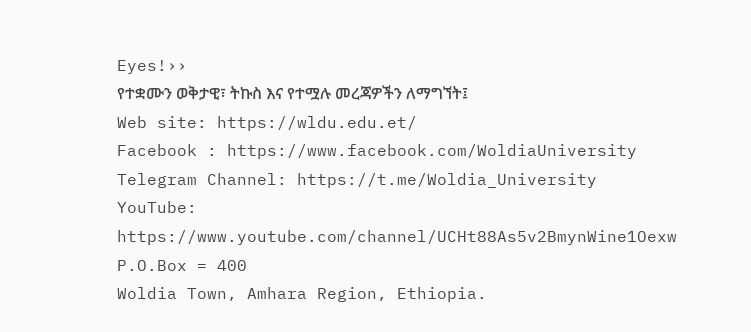Eyes!››
የተቋሙን ወቅታዊ፣ ትኩስ እና የተሟሉ መረጃዎችን ለማግኘት፤
Web site: https://wldu.edu.et/
Facebook : https://www.facebook.com/WoldiaUniversity
Telegram Channel: https://t.me/Woldia_University
YouTube: https://www.youtube.com/channel/UCHt88As5v2BmynWine1Oexw
P.O.Box = 400
Woldia Town, Amhara Region, Ethiopia.